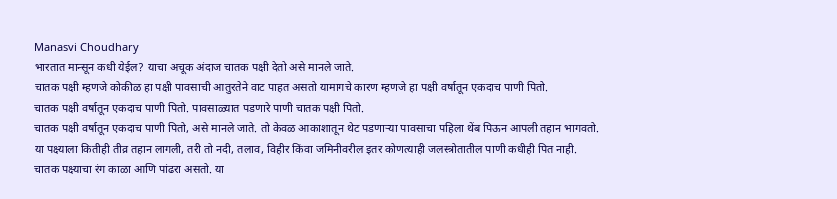Manasvi Choudhary
भारतात मान्सून कधी येईल? याचा अचूक अंदाज चातक पक्षी देतो असे मानले जाते.
चातक पक्षी म्हणजे कोकीळ हा पक्षी पावसाची आतुरतेने वाट पाहत असतो यामागचे कारण म्हणजे हा पक्षी वर्षातून एकदाच पाणी पितो.
चातक पक्षी वर्षातून एकदाच पाणी पितो. पावसाळ्यात पडणारे पाणी चातक पक्षी पितो.
चातक पक्षी वर्षातून एकदाच पाणी पितो, असे मानले जाते. तो केवळ आकाशातून थेट पडणाऱ्या पावसाचा पहिला थेंब पिऊन आपली तहान भागवतो.
या पक्ष्याला कितीही तीव्र तहान लागली, तरी तो नदी, तलाव, विहीर किंवा जमिनीवरील इतर कोणत्याही जलस्त्रोतातील पाणी कधीही पित नाही.
चातक पक्ष्याचा रंग काळा आणि पांढरा असतो. या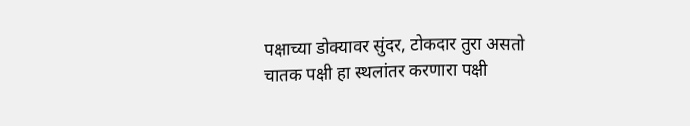पक्षाच्या डोक्यावर सुंदर, टोकदार तुरा असतो
चातक पक्षी हा स्थलांतर करणारा पक्षी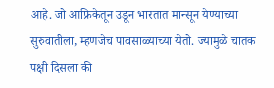आहे. जो आफ्रिकेतून उडून भारतात मान्सून येण्याच्या सुरुवातीला, म्हणजेच पावसाळ्याच्या येतो. ज्यामुळे चातक पक्षी दिसला की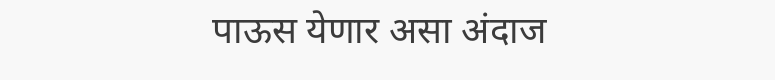पाऊस येणार असा अंदाज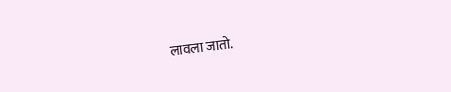लावला जातो.